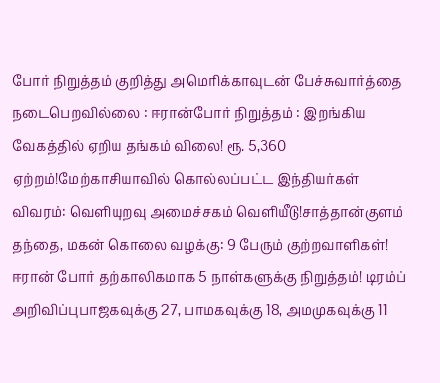போர் நிறுத்தம் குறித்து அமெரிக்காவுடன் பேச்சுவார்த்தை நடைபெறவில்லை : ஈரான்போர் நிறுத்தம் : இறங்கிய வேகத்தில் ஏறிய தங்கம் விலை! ரூ. 5,360 ஏற்றம்!மேற்காசியாவில் கொல்லப்பட்ட இந்தியர்கள் விவரம்: வெளியுறவு அமைச்சகம் வெளியீடு!சாத்தான்குளம் தந்தை, மகன் கொலை வழக்கு: 9 பேரும் குற்றவாளிகள்! ஈரான் போர் தற்காலிகமாக 5 நாள்களுக்கு நிறுத்தம்! டிரம்ப் அறிவிப்புபாஜகவுக்கு 27, பாமகவுக்கு 18, அமமுகவுக்கு 11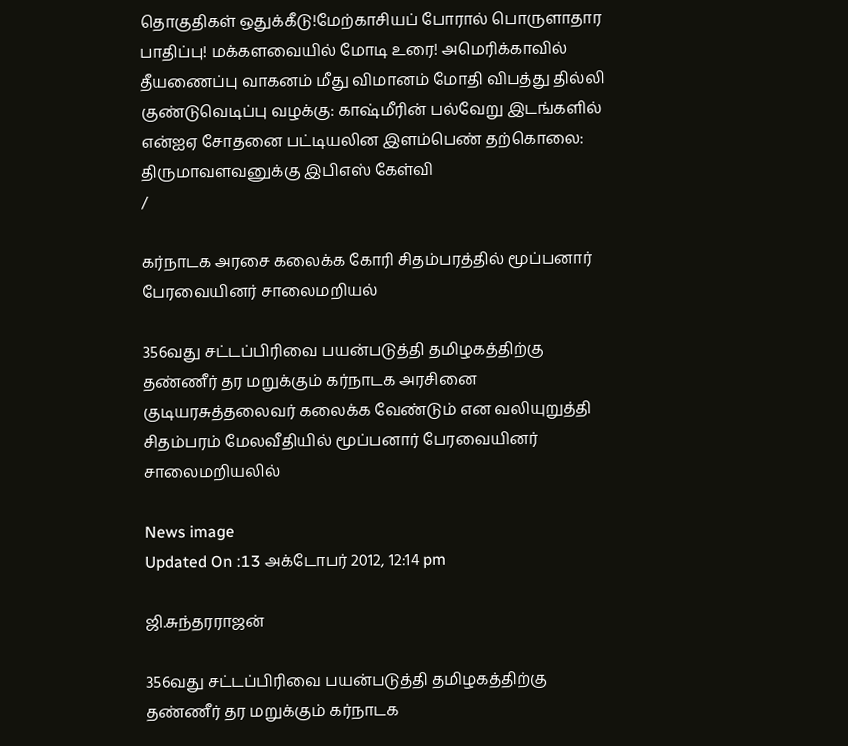தொகுதிகள் ஒதுக்கீடு!மேற்காசியப் போரால் பொருளாதார பாதிப்பு! மக்களவையில் மோடி உரை! அமெரிக்காவில் தீயணைப்பு வாகனம் மீது விமானம் மோதி விபத்து தில்லி குண்டுவெடிப்பு வழக்கு: காஷ்மீரின் பல்வேறு இடங்களில் என்ஐஏ சோதனை பட்டியலின இளம்பெண் தற்கொலை: திருமாவளவனுக்கு இபிஎஸ் கேள்வி
/

கர்நாடக அரசை கலைக்க கோரி சிதம்பரத்தில் மூப்பனார் பேரவையினர் சாலைமறியல்

356வது சட்டப்பிரிவை பயன்படுத்தி தமிழகத்திற்கு தண்ணீர் தர மறுக்கும் கர்நாடக அரசினை குடியரசுத்தலைவர் கலைக்க வேண்டும் என வலியுறுத்தி சிதம்பரம் மேலவீதியில் மூப்பனார் பேரவையினர் சாலைமறியலில்

News image
Updated On :13 அக்டோபர் 2012, 12:14 pm

ஜி.சுந்தரராஜன்

356வது சட்டப்பிரிவை பயன்படுத்தி தமிழகத்திற்கு தண்ணீர் தர மறுக்கும் கர்நாடக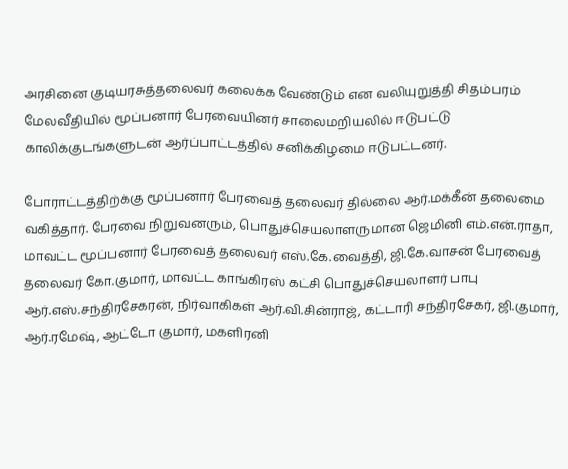அரசினை குடியரசுத்தலைவர் கலைக்க வேண்டும் என வலியுறுத்தி சிதம்பரம் மேலவீதியில் மூப்பனார் பேரவையினர் சாலைமறியலில் ஈடுபட்டு காலிக்குடங்களுடன் ஆர்ப்பாட்டத்தில் சனிக்கிழமை ஈடுபட்டனர்.

போராட்டத்திற்க்கு மூப்பனார் பேரவைத் தலைவர் தில்லை ஆர்.மக்கீன் தலைமை வகித்தார். பேரவை நிறுவனரும், பொதுச்செயலாளருமான ஜெமினி எம்.என்.ராதா, மாவட்ட மூப்பனார் பேரவைத் தலைவர் எஸ்.கே.வைத்தி, ஜி.கே.வாசன் பேரவைத் தலைவர் கோ.குமார், மாவட்ட காங்கிரஸ் கட்சி பொதுச்செயலாளர் பாபு ஆர்.எஸ்.சந்திரசேகரன், நிர்வாகிகள் ஆர்.வி.சின்ராஜ், கட்டாரி சந்திரசேகர், ஜி.குமார், ஆர்.ரமேஷ், ஆட்டோ குமார், மகளிரனி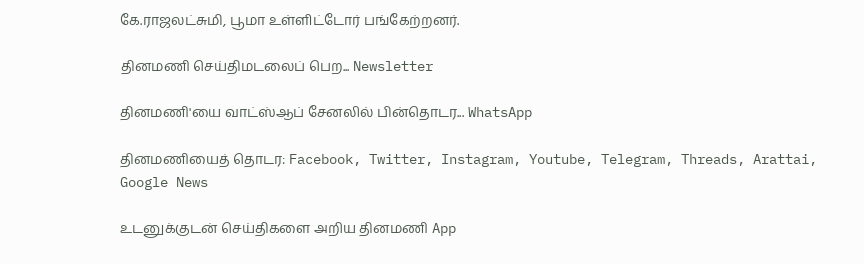கே.ராஜலட்சுமி, பூமா உள்ளிட்டோர் பங்கேற்றனர்.

தினமணி செய்திமடலைப் பெற... Newsletter

தினமணி'யை வாட்ஸ்ஆப் சேனலில் பின்தொடர... WhatsApp

தினமணியைத் தொடர: Facebook, Twitter, Instagram, Youtube, Telegram, Threads, Arattai, Google News

உடனுக்குடன் செய்திகளை அறிய தினமணி App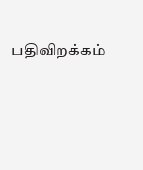பதிவிறக்கம்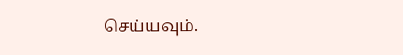செய்யவும்.